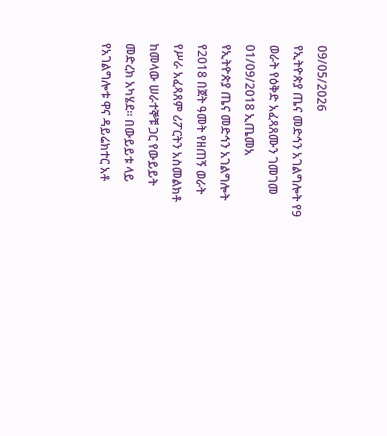09/05/2026
የኢትዮጵያ ጤና መድኅን አገልግሎት የ9 ወራት የዕቅድ አፈጻጸሙን ገመገመ
01/09/2018 ኢጤመአ
የኢትዮጵያ ጤና መድኅን አገልግሎት የ2018 በጀት ዓመት የዘጠኝ ወራት የሥራ አፈጻጸም ሪፖርትን አስመልክቶ ከመላው ሠራተኞቹ ጋር የውይይት መድረክ አካሄደ። በውይይቱ ላይ የአገልግሎቱ ዋና ዳይሬክተር አቶ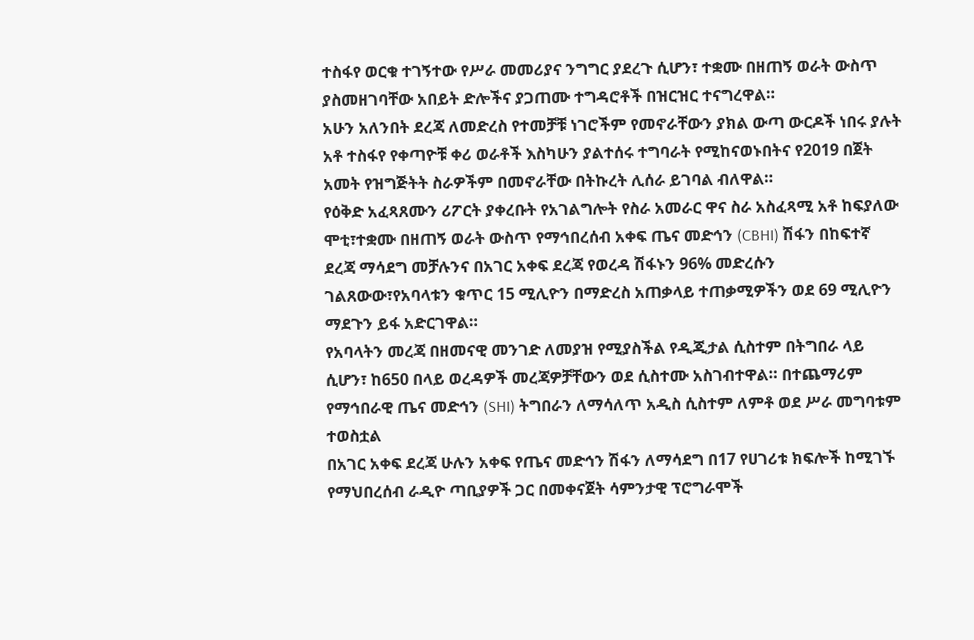ተስፋየ ወርቁ ተገኝተው የሥራ መመሪያና ንግግር ያደረጉ ሲሆን፣ ተቋሙ በዘጠኝ ወራት ውስጥ ያስመዘገባቸው አበይት ድሎችና ያጋጠሙ ተግዳሮቶች በዝርዝር ተናግረዋል።
አሁን አለንበት ደረጃ ለመድረስ የተመቻቹ ነገሮችም የመኖራቸውን ያክል ውጣ ውርዶች ነበሩ ያሉት አቶ ተስፋየ የቀጣዮቹ ቀሪ ወራቶች እስካሁን ያልተሰሩ ተግባራት የሚከናወኑበትና የ2019 በጀት አመት የዝግጅትት ስራዎችም በመኖራቸው በትኩረት ሊሰራ ይገባል ብለዋል።
የዕቅድ አፈጻጸሙን ሪፖርት ያቀረቡት የአገልግሎት የስራ አመራር ዋና ስራ አስፈጻሚ አቶ ከፍያለው ሞቲ፣ተቋሙ በዘጠኝ ወራት ውስጥ የማኅበረሰብ አቀፍ ጤና መድኅን (CBHI) ሽፋን በከፍተኛ ደረጃ ማሳደግ መቻሉንና በአገር አቀፍ ደረጃ የወረዳ ሽፋኑን 96% መድረሱን ገልጸውው፣የአባላቱን ቁጥር 15 ሚሊዮን በማድረስ አጠቃላይ ተጠቃሚዎችን ወደ 69 ሚሊዮን ማደጉን ይፋ አድርገዋል።
የአባላትን መረጃ በዘመናዊ መንገድ ለመያዝ የሚያስችል የዲጂታል ሲስተም በትግበራ ላይ ሲሆን፣ ከ650 በላይ ወረዳዎች መረጃዎቻቸውን ወደ ሲስተሙ አስገብተዋል። በተጨማሪም የማኅበራዊ ጤና መድኅን (SHI) ትግበራን ለማሳለጥ አዲስ ሲስተም ለምቶ ወደ ሥራ መግባቱም ተወስቷል
በአገር አቀፍ ደረጃ ሁሉን አቀፍ የጤና መድኅን ሽፋን ለማሳደግ በ17 የሀገሪቱ ክፍሎች ከሚገኙ የማህበረሰብ ራዲዮ ጣቢያዎች ጋር በመቀናጀት ሳምንታዊ ፕሮግራሞች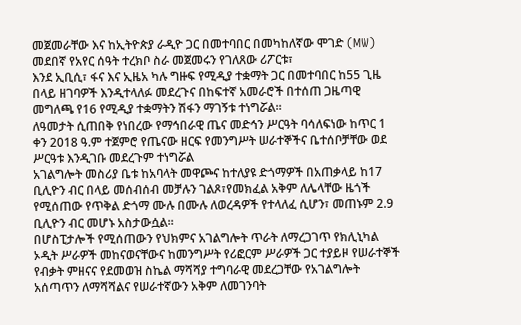መጀመራቸው እና ከኢትዮጵያ ራዲዮ ጋር በመተባበር በመካከለኛው ሞገድ (MW) መደበኛ የአየር ሰዓት ተረክቦ ስራ መጀመሩን የገለጸው ሪፖርቱ፣
እንደ ኢቢሲ፣ ፋና እና ኢዜአ ካሉ ግዙፍ የሚዲያ ተቋማት ጋር በመተባበር ከ55 ጊዜ በላይ ዘገባዎች እንዲተላለፉ መደረጉና በከፍተኛ አመራሮች በተሰጠ ጋዜጣዊ መግለጫ የ16 የሚዲያ ተቋማትን ሽፋን ማገኝቱ ተነግሯል።
ለዓመታት ሲጠበቅ የነበረው የማኅበራዊ ጤና መድኅን ሥርዓት ባሳለፍነው ከጥር 1 ቀን 2018 ዓ.ም ተጀምሮ የጤናው ዘርፍ የመንግሥት ሠራተኞችና ቤተሰቦቻቸው ወደ ሥርዓቱ እንዲገቡ መደረጉም ተነግሯል
አገልግሎት መስሪያ ቤቱ ከአባላት መዋጮና ከተለያዩ ድጎማዎች በአጠቃላይ ከ17 ቢሊዮን ብር በላይ መሰብሰብ መቻሉን ገልጾ፣የመክፈል አቅም ለሌላቸው ዜጎች የሚሰጠው የጥቅል ድጎማ ሙሉ በሙሉ ለወረዳዎች የተላለፈ ሲሆን፣ መጠኑም 2.9 ቢሊዮን ብር መሆኑ አስታውሷል።
በሆስፒታሎች የሚሰጠውን የህክምና አገልግሎት ጥራት ለማረጋገጥ የክሊኒካል ኦዲት ሥራዎች መከናወናቸውና ከመንግሥት የሪፎርም ሥራዎች ጋር ተያይዞ የሠራተኞች የብቃት ምዘናና የደመወዝ ስኬል ማሻሻያ ተግባራዊ መደረጋቸው የአገልግሎት አሰጣጥን ለማሻሻልና የሠራተኛውን አቅም ለመገንባት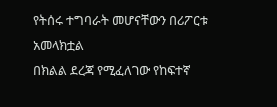የትሰሩ ተግባራት መሆናቸውን በሪፖርቱ አመላክቷል
በክልል ደረጃ የሚፈለገው የከፍተኛ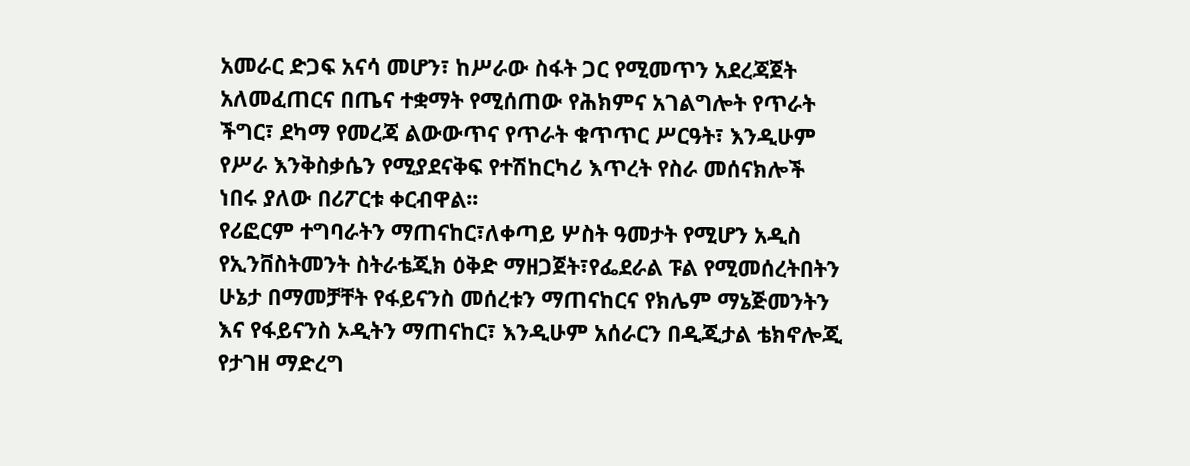አመራር ድጋፍ አናሳ መሆን፣ ከሥራው ስፋት ጋር የሚመጥን አደረጃጀት አለመፈጠርና በጤና ተቋማት የሚሰጠው የሕክምና አገልግሎት የጥራት ችግር፣ ደካማ የመረጃ ልውውጥና የጥራት ቁጥጥር ሥርዓት፣ እንዲሁም የሥራ እንቅስቃሴን የሚያደናቅፍ የተሽከርካሪ እጥረት የስራ መሰናክሎች ነበሩ ያለው በሪፖርቱ ቀርብዋል፡፡
የሪፎርም ተግባራትን ማጠናከር፣ለቀጣይ ሦስት ዓመታት የሚሆን አዲስ የኢንቨስትመንት ስትራቴጂክ ዕቅድ ማዘጋጀት፣የፌደራል ፑል የሚመሰረትበትን ሁኔታ በማመቻቸት የፋይናንስ መሰረቱን ማጠናከርና የክሌም ማኔጅመንትን እና የፋይናንስ ኦዲትን ማጠናከር፣ እንዲሁም አሰራርን በዲጂታል ቴክኖሎጂ የታገዘ ማድረግ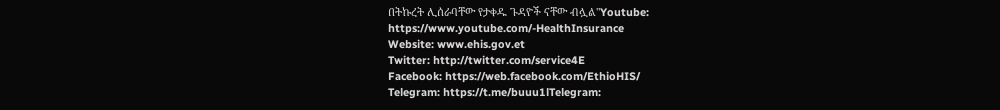በትኩረት ሊሰራባቸው የታቀዱ ጉዳዮች ናቸው ብሏል"Youtube: https://www.youtube.com/-HealthInsurance
Website: www.ehis.gov.et
Twitter: http://twitter.com/service4E
Facebook: https://web.facebook.com/EthioHIS/
Telegram: https://t.me/buuu1lTelegram: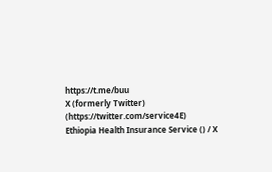https://t.me/buu
X (formerly Twitter) (https://twitter.com/service4E)
Ethiopia Health Insurance Service () / X